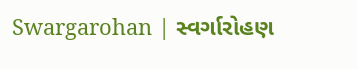Swargarohan | સ્વર્ગારોહણ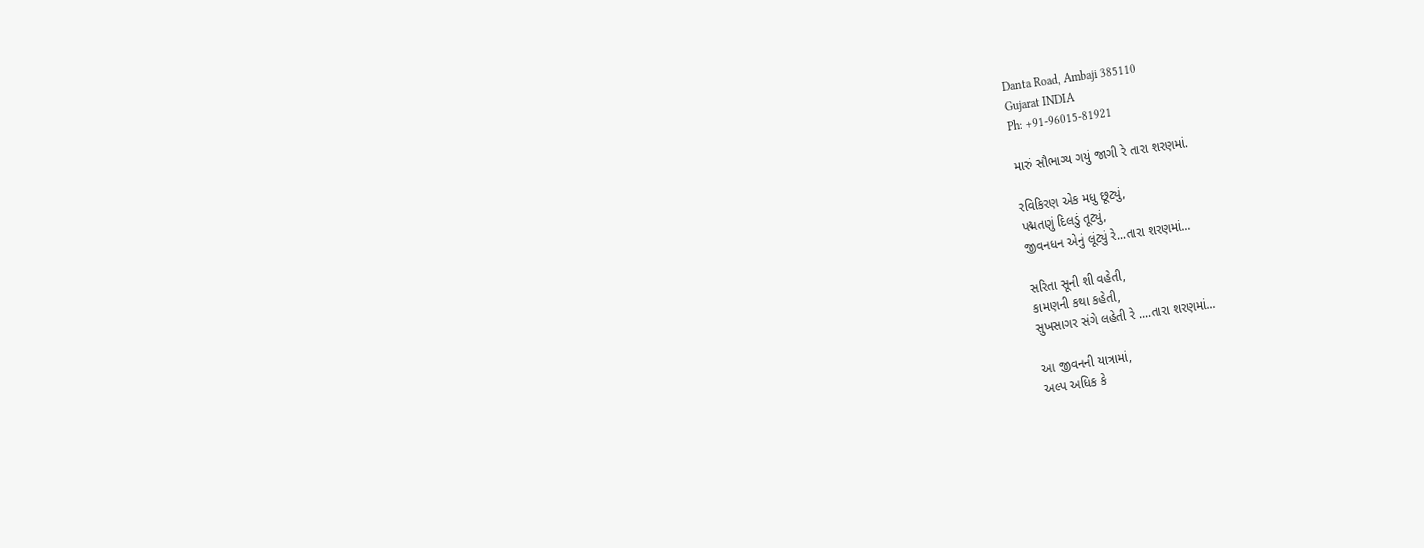Danta Road, Ambaji 385110
Gujarat INDIA
Ph: +91-96015-81921

મારું સૌભાગ્ય ગયું જાગી રે તારા શરણમાં.

રવિકિરણ એક મધુ છૂટ્યું,
પદ્મતણું દિલડું તૂટ્યું,
જીવનધન એનું લૂંટ્યું રે...તારા શરણમાં...

સરિતા સૂની શી વહેતી,
કામણની કથા કહેતી,
સુખસાગર સંગે લહેતી રે ....તારા શરણમાં...

આ જીવનની યાત્રામાં,
અલ્પ અધિક કે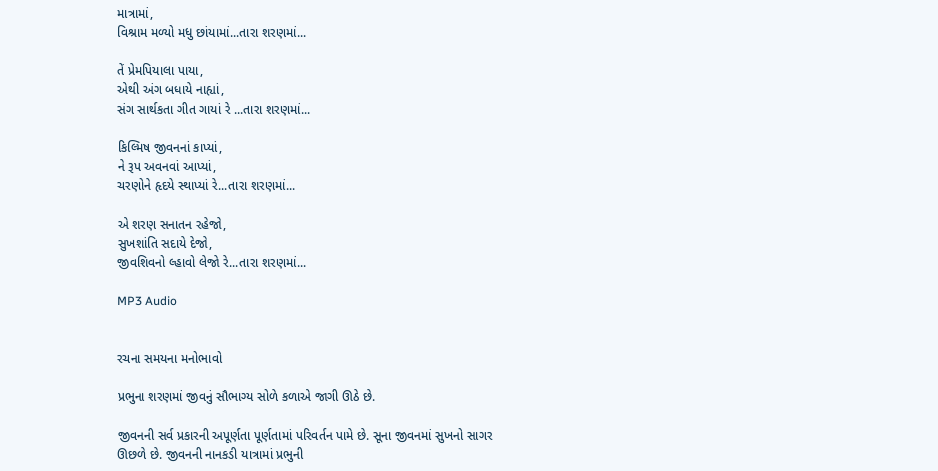માત્રામાં,
વિશ્રામ મળ્યો મધુ છાંયામાં...તારા શરણમાં...

તેં પ્રેમપિયાલા પાયા,
એથી અંગ બધાયે નાહ્યાં,
સંગ સાર્થકતા ગીત ગાયાં રે ...તારા શરણમાં...

કિલ્મિષ જીવનનાં કાપ્યાં,
ને રૂપ અવનવાં આપ્યાં,
ચરણોને હૃદયે સ્થાપ્યાં રે...તારા શરણમાં...

એ શરણ સનાતન રહેજો,
સુખશાંતિ સદાયે દેજો,
જીવશિવનો લ્હાવો લેજો રે...તારા શરણમાં...

MP3 Audio


રચના સમયના મનોભાવો

પ્રભુના શરણમાં જીવનું સૌભાગ્ય સોળે કળાએ જાગી ઊઠે છે.

જીવનની સર્વ પ્રકારની અપૂર્ણતા પૂર્ણતામાં પરિવર્તન પામે છે. સૂના જીવનમાં સુખનો સાગર ઊછળે છે. જીવનની નાનકડી યાત્રામાં પ્રભુની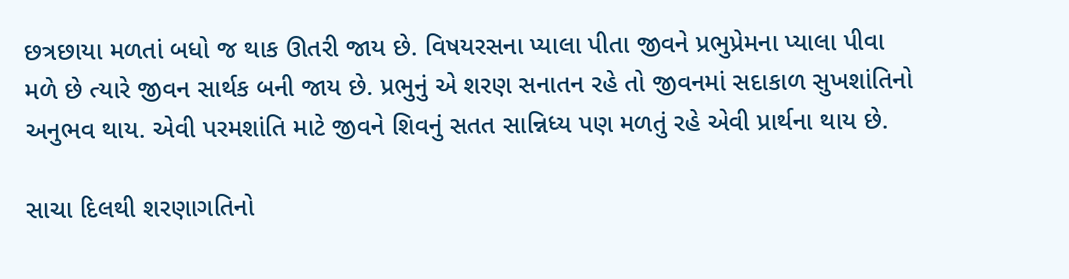છત્રછાયા મળતાં બધો જ થાક ઊતરી જાય છે. વિષયરસના પ્યાલા પીતા જીવને પ્રભુપ્રેમના પ્યાલા પીવા મળે છે ત્યારે જીવન સાર્થક બની જાય છે. પ્રભુનું એ શરણ સનાતન રહે તો જીવનમાં સદાકાળ સુખશાંતિનો અનુભવ થાય. એવી પરમશાંતિ માટે જીવને શિવનું સતત સાન્નિધ્ય પણ મળતું રહે એવી પ્રાર્થના થાય છે.

સાચા દિલથી શરણાગતિનો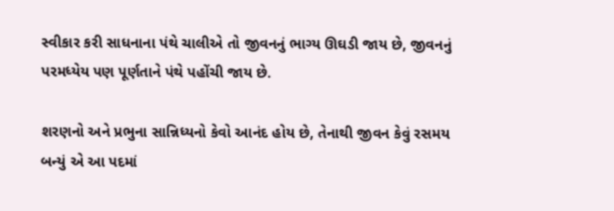સ્વીકાર કરી સાધનાના પંથે ચાલીએ તો જીવનનું ભાગ્ય ઊઘડી જાય છે, જીવનનું પરમધ્યેય પણ પૂર્ણતાને પંથે પહોંચી જાય છે.

શરણનો અને પ્રભુના સાન્નિધ્યનો કેવો આનંદ હોય છે, તેનાથી જીવન કેવું રસમય બન્યું એ આ પદમાં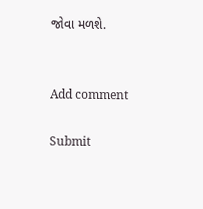જોવા મળશે.


Add comment

Submit